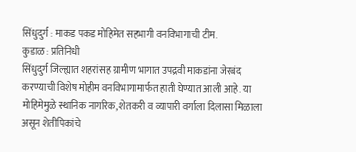सिंधुदुर्ग : माकड पकड मोहिमेत सहभागी वनविभागाची टीम.
कुडाळ : प्रतिनिधी
सिंधुदुर्ग जिल्ह्यात शहरांसह ग्रामीण भागात उपद्रवी माकडांना जेरबंद करण्याची विशेष मोहीम वनविभागामार्फत हाती घेण्यात आली आहे. या मोहिमेमुळे स्थानिक नागरिक, शेतकरी व व्यापारी वर्गाला दिलासा मिळाला असून शेतीपिकांचे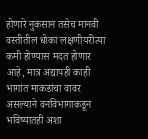होणारे नुकसान तसेच मानवी वस्तीतील धोका लक्षणीयरीत्या कमी होण्यास मदत होणार आहे, मात्र अद्यापही काही भागांत माकडांचा वावर असल्याने वनविभागाकडून भविष्यातही अशा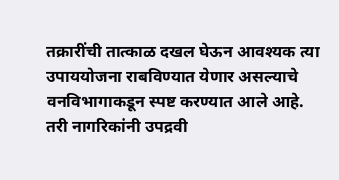तक्रारींची तात्काळ दखल घेऊन आवश्यक त्या उपाययोजना राबविण्यात येणार असल्याचे वनविभागाकडून स्पष्ट करण्यात आले आहे.
तरी नागरिकांनी उपद्रवी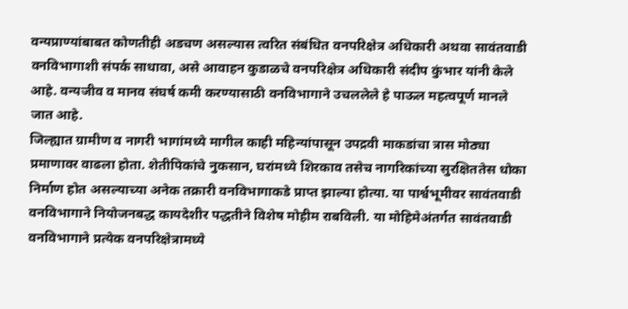वन्यप्राण्यांबाबत कोणतीही अडचण असल्यास त्वरित संबंधित वनपरिक्षेत्र अधिकारी अथवा सावंतवाडी वनविभागाशी संपर्क साधावा, असे आवाहन कुडाळचे वनपरिक्षेत्र अधिकारी संदीप कुंभार यांनी केले आहे. वन्यजीव व मानव संघर्ष कमी करण्यासाठी वनविभागाने उचललेले हे पाऊल महत्वपूर्ण मानले जात आहे.
जिल्ह्यात ग्रामीण व नागरी भागांमध्ये मागील काही महिन्यांपासून उपद्रवी माकडांचा त्रास मोठ्या प्रमाणावर वाढला होता. शेतीपिकांचे नुकसान, घरांमध्ये शिरकाव तसेच नागरिकांच्या सुरक्षिततेस धोका निर्माण होत असल्याच्या अनेक तक्रारी वनविभागाकडे प्राप्त झाल्या होत्या. या पार्श्वभूमीवर सावंतवाडी वनविभागाने नियोजनबद्ध कायदेशीर पद्धतीने विशेष मोहीम राबविली. या मोहिमेअंतर्गत सावंतवाडी वनविभागाने प्रत्येक वनपरिक्षेत्रामध्ये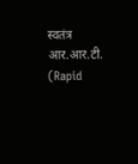स्वतंत्र आर.आर.टी. (Rapid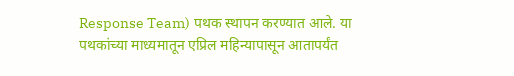Response Team) पथक स्थापन करण्यात आले. या पथकांच्या माध्यमातून एप्रिल महिन्यापासून आतापर्यंत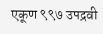एकूण ९९७ उपद्रवी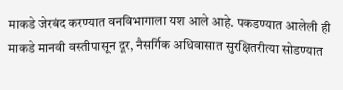माकडे जेरबंद करण्यात वनविभागाला यश आले आहे. पकडण्यात आलेली ही माकडे मानवी वस्तीपासून दूर, नैसर्गिक अधिवासात सुरक्षितरीत्या सोडण्यात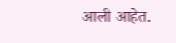आली आहेत.